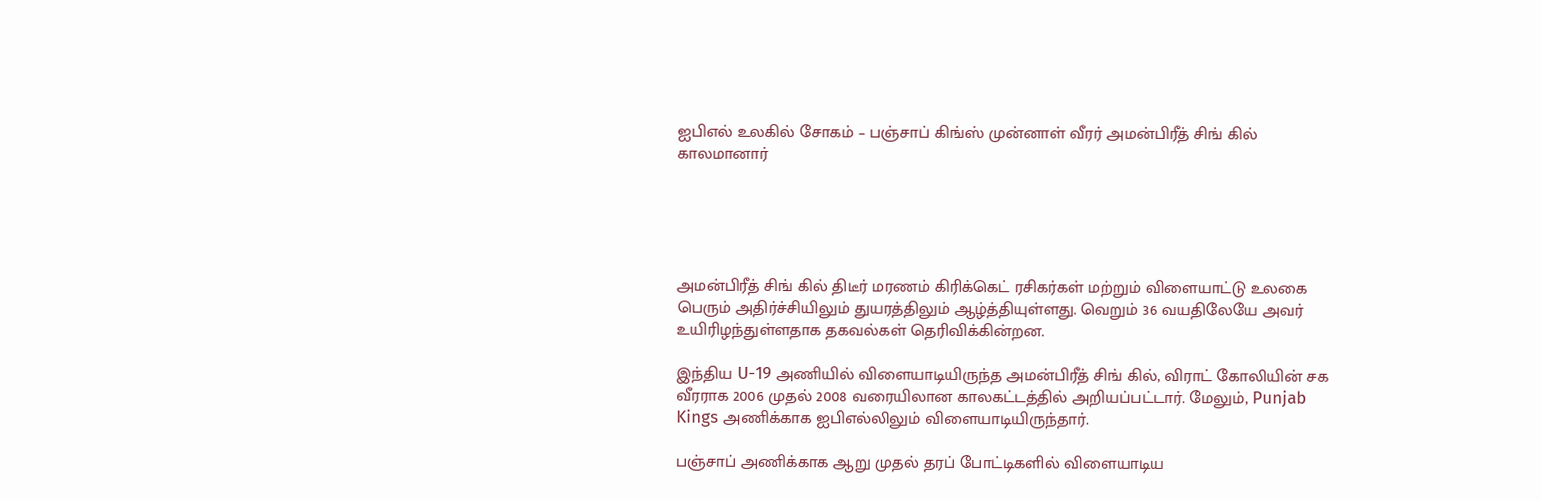ஐபிஎல் உலகில் சோகம் – பஞ்சாப் கிங்ஸ் முன்னாள் வீரர் அமன்பிரீத் சிங் கில் காலமானார்





அமன்பிரீத் சிங் கில் திடீர் மரணம் கிரிக்கெட் ரசிகர்கள் மற்றும் விளையாட்டு உலகை பெரும் அதிர்ச்சியிலும் துயரத்திலும் ஆழ்த்தியுள்ளது. வெறும் 36 வயதிலேயே அவர் உயிரிழந்துள்ளதாக தகவல்கள் தெரிவிக்கின்றன.

இந்திய U-19 அணியில் விளையாடியிருந்த அமன்பிரீத் சிங் கில், விராட் கோலியின் சக வீரராக 2006 முதல் 2008 வரையிலான காலகட்டத்தில் அறியப்பட்டார். மேலும், Punjab Kings அணிக்காக ஐபிஎல்லிலும் விளையாடியிருந்தார்.

பஞ்சாப் அணிக்காக ஆறு முதல் தரப் போட்டிகளில் விளையாடிய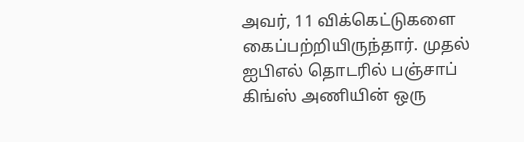அவர், 11 விக்கெட்டுகளை கைப்பற்றியிருந்தார். முதல் ஐபிஎல் தொடரில் பஞ்சாப் கிங்ஸ் அணியின் ஒரு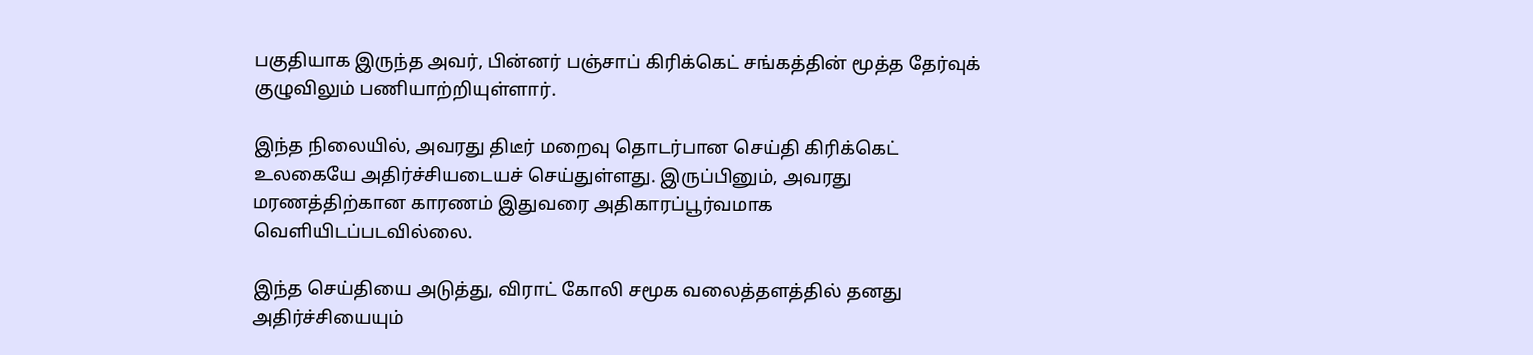பகுதியாக இருந்த அவர், பின்னர் பஞ்சாப் கிரிக்கெட் சங்கத்தின் மூத்த தேர்வுக் குழுவிலும் பணியாற்றியுள்ளார்.

இந்த நிலையில், அவரது திடீர் மறைவு தொடர்பான செய்தி கிரிக்கெட் உலகையே அதிர்ச்சியடையச் செய்துள்ளது. இருப்பினும், அவரது மரணத்திற்கான காரணம் இதுவரை அதிகாரப்பூர்வமாக வெளியிடப்படவில்லை.

இந்த செய்தியை அடுத்து, விராட் கோலி சமூக வலைத்தளத்தில் தனது அதிர்ச்சியையும்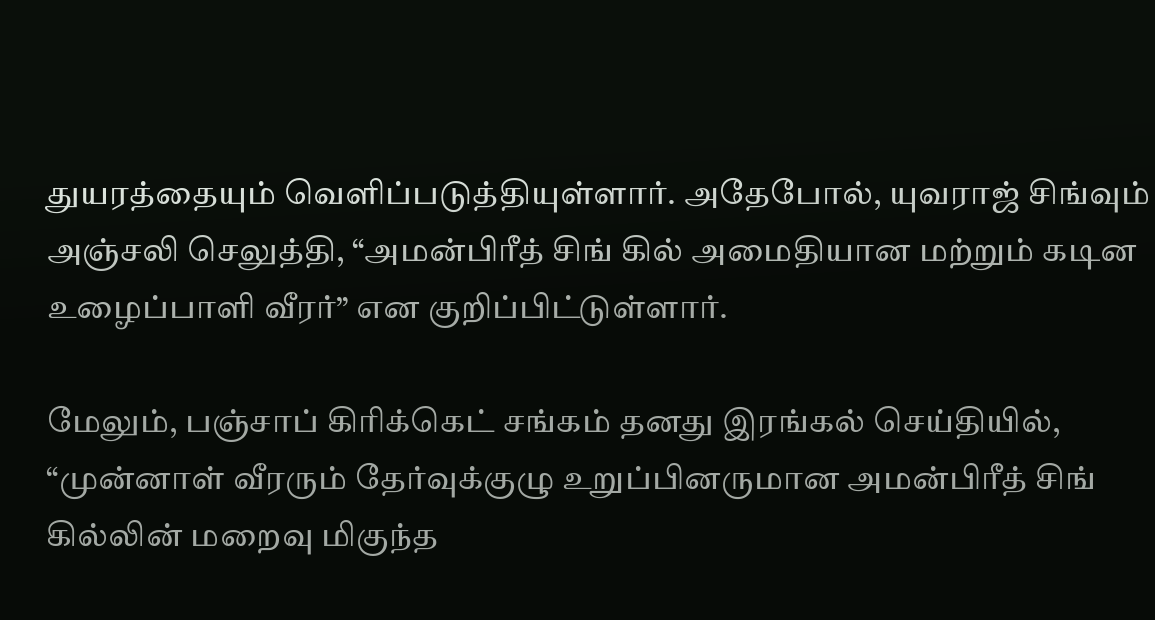துயரத்தையும் வெளிப்படுத்தியுள்ளார். அதேபோல், யுவராஜ் சிங்வும் அஞ்சலி செலுத்தி, “அமன்பிரீத் சிங் கில் அமைதியான மற்றும் கடின உழைப்பாளி வீரர்” என குறிப்பிட்டுள்ளார்.

மேலும், பஞ்சாப் கிரிக்கெட் சங்கம் தனது இரங்கல் செய்தியில், “முன்னாள் வீரரும் தேர்வுக்குழு உறுப்பினருமான அமன்பிரீத் சிங் கில்லின் மறைவு மிகுந்த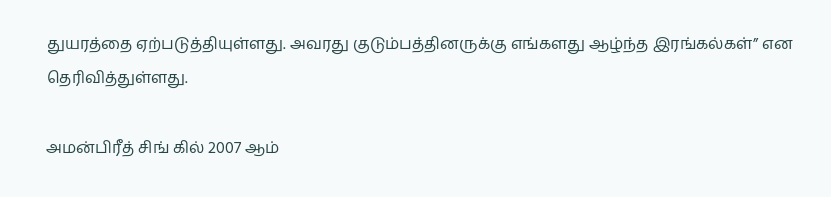துயரத்தை ஏற்படுத்தியுள்ளது. அவரது குடும்பத்தினருக்கு எங்களது ஆழ்ந்த இரங்கல்கள்” என தெரிவித்துள்ளது.

அமன்பிரீத் சிங் கில் 2007 ஆம்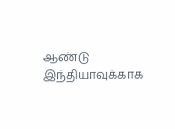ஆண்டு இந்தியாவுக்காக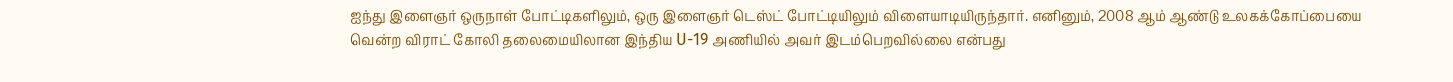ஐந்து இளைஞர் ஒருநாள் போட்டிகளிலும், ஒரு இளைஞர் டெஸ்ட் போட்டியிலும் விளையாடியிருந்தார். எனினும், 2008 ஆம் ஆண்டு உலகக்கோப்பையை வென்ற விராட் கோலி தலைமையிலான இந்திய U-19 அணியில் அவர் இடம்பெறவில்லை என்பது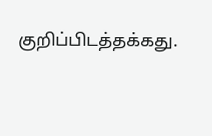குறிப்பிடத்தக்கது.